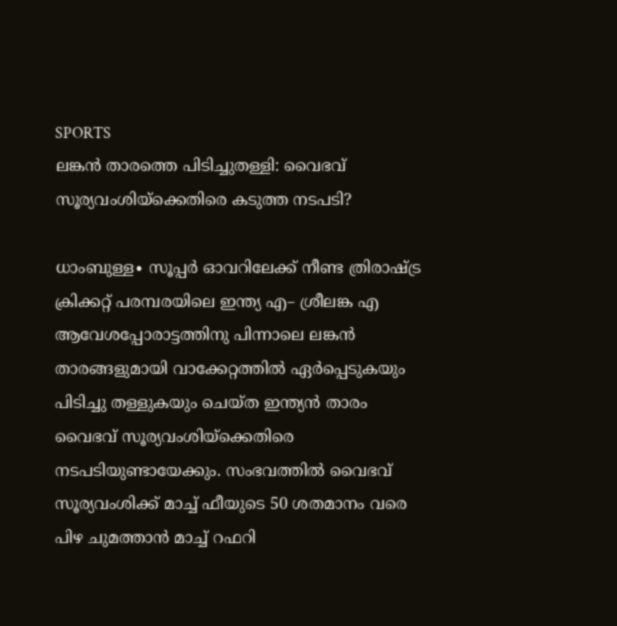SPORTS
ലങ്കൻ താരത്തെ പിടിച്ചുതള്ളി: വൈഭവ് സൂര്യവംശിയ്ക്കെതിരെ കടുത്ത നടപടി?

ധാംബുള്ള∙ സൂപ്പർ ഓവറിലേക്ക് നീണ്ട ത്രിരാഷ്ട്ര ക്രിക്കറ്റ് പരമ്പരയിലെ ഇന്ത്യ എ– ശ്രീലങ്ക എ ആവേശപ്പോരാട്ടത്തിനു പിന്നാലെ ലങ്കൻ താരങ്ങളുമായി വാക്കേറ്റത്തിൽ ഏർപ്പെടുകയും പിടിച്ചു തള്ളുകയും ചെയ്ത ഇന്ത്യൻ താരം വൈഭവ് സൂര്യവംശിയ്ക്കെതിരെ നടപടിയുണ്ടായേക്കും. സംഭവത്തിൽ വൈഭവ് സൂര്യവംശിക്ക് മാച്ച് ഫീയുടെ 50 ശതമാനം വരെ പിഴ ചുമത്താൻ മാച്ച് റഫറി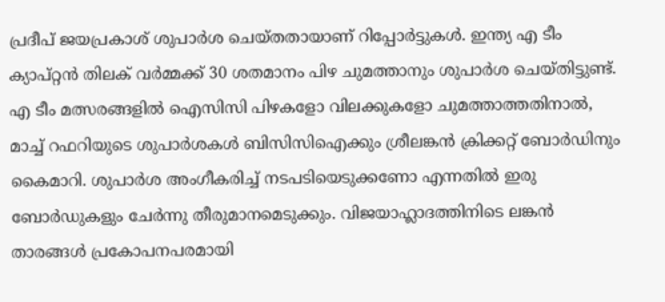പ്രദീപ് ജയപ്രകാശ് ശുപാർശ ചെയ്തതായാണ് റിപ്പോർട്ടുകൾ. ഇന്ത്യ എ ടീം ക്യാപ്റ്റൻ തിലക് വർമ്മക്ക് 30 ശതമാനം പിഴ ചുമത്താനും ശുപാർശ ചെയ്തിട്ടുണ്ട്. എ ടീം മത്സരങ്ങളിൽ ഐസിസി പിഴകളോ വിലക്കുകളോ ചുമത്താത്തതിനാൽ, മാച്ച് റഫറിയുടെ ശുപാർശകൾ ബിസിസിഐക്കും ശ്രീലങ്കൻ ക്രിക്കറ്റ് ബോർഡിനും കൈമാറി. ശുപാർശ അംഗീകരിച്ച് നടപടിയെടുക്കണോ എന്നതിൽ ഇരു ബോർഡുകളും ചേർന്നു തീരുമാനമെടുക്കും. വിജയാഹ്ലാദത്തിനിടെ ലങ്കൻ താരങ്ങൾ പ്രകോപനപരമായി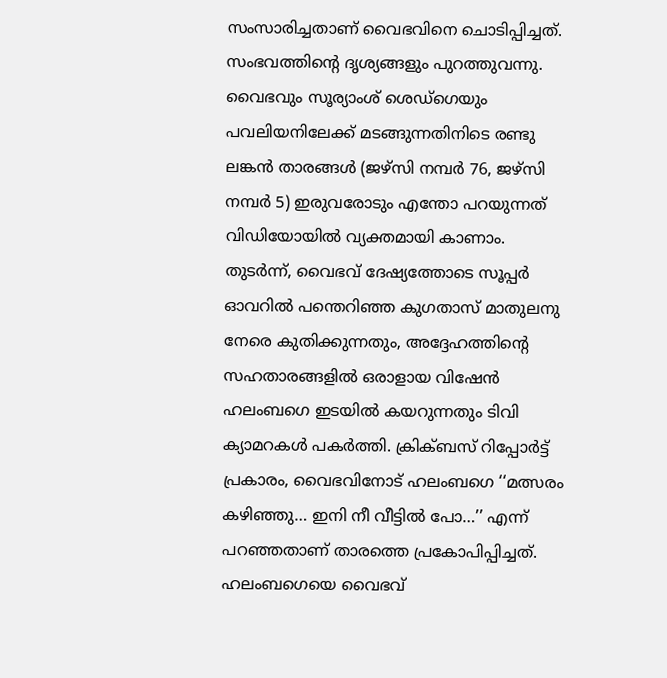സംസാരിച്ചതാണ് വൈഭവിനെ ചൊടിപ്പിച്ചത്. സംഭവത്തിന്റെ ദൃശ്യങ്ങളും പുറത്തുവന്നു. വൈഭവും സൂര്യാംശ് ശെഡ്ഗെയും പവലിയനിലേക്ക് മടങ്ങുന്നതിനിടെ രണ്ടു ലങ്കൻ താരങ്ങൾ (ജഴ്സി നമ്പർ 76, ജഴ്സി നമ്പർ 5) ഇരുവരോടും എന്തോ പറയുന്നത് വിഡിയോയിൽ വ്യക്തമായി കാണാം. തുടർന്ന്, വൈഭവ് ദേഷ്യത്തോടെ സൂപ്പർ ഓവറിൽ പന്തെറിഞ്ഞ കുഗതാസ് മാതുലനു നേരെ കുതിക്കുന്നതും, അദ്ദേഹത്തിന്റെ സഹതാരങ്ങളിൽ ഒരാളായ വിഷേൻ ഹലംബഗെ ഇടയിൽ കയറുന്നതും ടിവി ക്യാമറകൾ പകർത്തി. ക്രിക്ബസ് റിപ്പോർട്ട് പ്രകാരം, വൈഭവിനോട് ഹലംബഗെ ‘‘മത്സരം കഴിഞ്ഞു… ഇനി നീ വീട്ടിൽ പോ…’’ എന്ന് പറഞ്ഞതാണ് താരത്തെ പ്രകോപിപ്പിച്ചത്. ഹലംബഗെയെ വൈഭവ്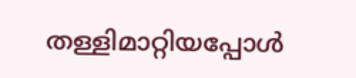തള്ളിമാറ്റിയപ്പോൾ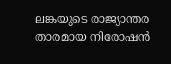ലങ്കയുടെ രാജ്യാന്തര താരമായ നിരോഷൻ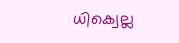ധിക്വെല്ല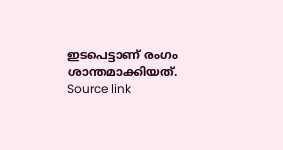ഇടപെട്ടാണ് രംഗം ശാന്തമാക്കിയത്.
Source link